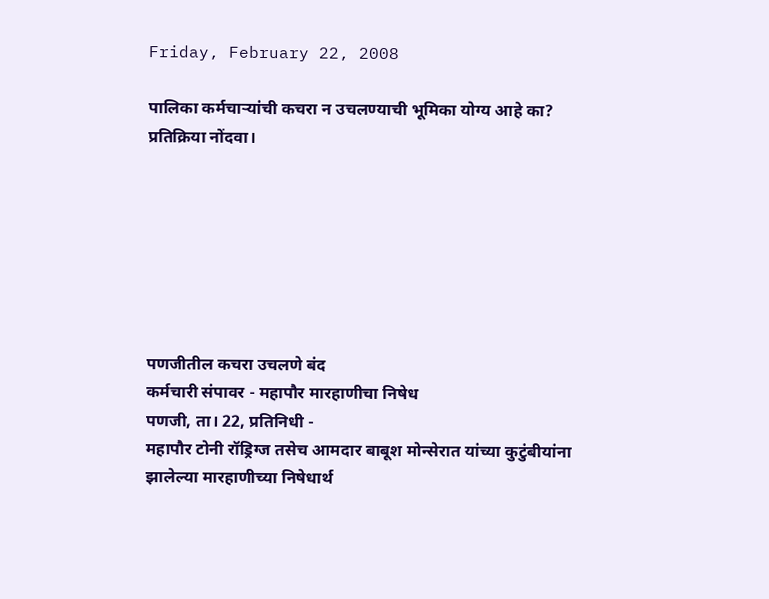Friday, February 22, 2008

पालिका कर्मचाऱ्यांची कचरा न उचलण्याची भूमिका योग्य आहे का? प्रतिक्रिया नोंदवा।







पणजीतील कचरा उचलणे बंद
कर्मचारी संपावर - महापौर मारहाणीचा निषेध
पणजी, ता। 22, प्रतिनिधी -
महापौर टोनी रॉड्रिग्ज तसेच आमदार बाबूश मोन्सेरात यांच्या कुटुंबीयांना झालेल्या मारहाणीच्या निषेधार्थ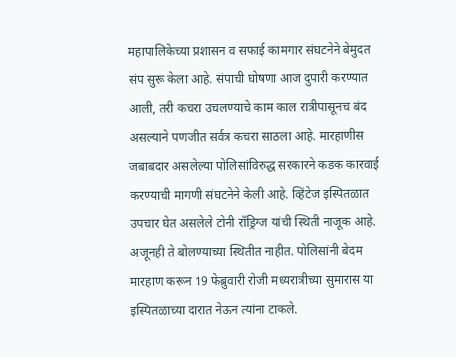महापालिकेच्या प्रशासन व सफाई कामगार संघटनेने बेमुदत संप सुरू केला आहे. संपाची घोषणा आज दुपारी करण्यात आली, तरी कचरा उचलण्याचे काम काल रात्रीपासूनच बंद असल्याने पणजीत सर्वत्र कचरा साठला आहे. मारहाणीस जबाबदार असलेल्या पोलिसांविरुद्ध सरकारने कडक कारवाई करण्याची मागणी संघटनेने केली आहे. व्हिंटेज इस्पितळात उपचार घेत असलेले टोनी रॉड्रिग्ज यांची स्थिती नाजूक आहे. अजूनही ते बोलण्याच्या स्थितीत नाहीत. पोलिसांनी बेदम मारहाण करून 19 फेब्रुवारी रोजी मध्यरात्रीच्या सुमारास या इस्पितळाच्या दारात नेऊन त्यांना टाकले.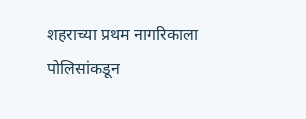शहराच्या प्रथम नागरिकाला पोलिसांकडून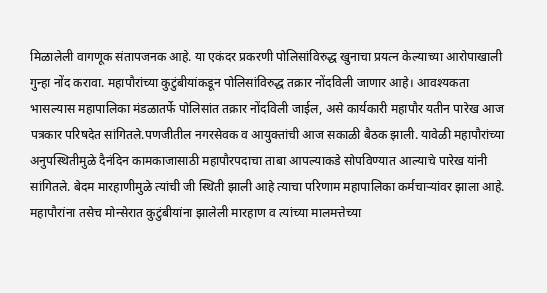मिळालेली वागणूक संतापजनक आहे. या एकंदर प्रकरणी पोलिसांविरुद्ध खुनाचा प्रयत्न केल्याच्या आरोपाखाली गुन्हा नोंद करावा. महापौरांच्या कुटुंबीयांकडून पोलिसांविरुद्ध तक्रार नोंदविली जाणार आहे। आवश्‍यकता भासल्यास महापालिका मंडळातर्फे पोलिसांत तक्रार नोंदविली जाईल, असे कार्यकारी महापौर यतीन पारेख आज पत्रकार परिषदेत सांगितले.पणजीतील नगरसेवक व आयुक्तांची आज सकाळी बैठक झाली. यावेळी महापौरांच्या अनुपस्थितीमुळे दैनंदिन कामकाजासाठी महापौरपदाचा ताबा आपल्याकडे सोपविण्यात आल्याचे पारेख यांनी सांगितले. बेदम मारहाणीमुळे त्यांची जी स्थिती झाली आहे त्याचा परिणाम महापालिका कर्मचाऱ्यांवर झाला आहे. महापौरांना तसेच मोन्सेरात कुटुंबीयांना झालेली मारहाण व त्यांच्या मालमत्तेच्या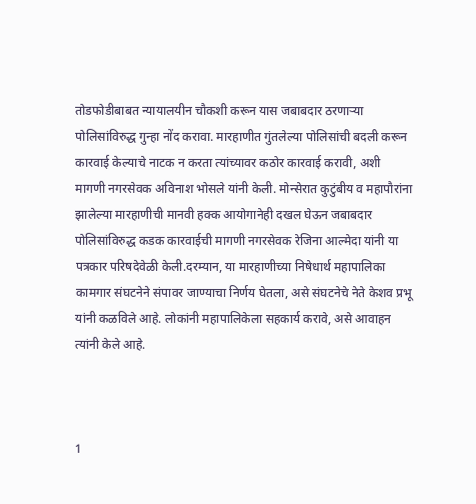तोडफोडीबाबत न्यायालयीन चौकशी करून यास जबाबदार ठरणाऱ्या पोलिसांविरुद्ध गुन्हा नोंद करावा. मारहाणीत गुंतलेल्या पोलिसांची बदली करून कारवाई केल्याचे नाटक न करता त्यांच्यावर कठोर कारवाई करावी, अशी मागणी नगरसेवक अविनाश भोसले यांनी केली. मोन्सेरात कुटुंबीय व महापौरांना झालेल्या मारहाणीची मानवी हक्क आयोगानेही दखल घेऊन जबाबदार पोलिसांविरुद्ध कडक कारवाईची मागणी नगरसेवक रेजिना आल्मेदा यांनी या पत्रकार परिषदेवेळी केली.दरम्यान, या मारहाणीच्या निषेधार्थ महापालिका कामगार संघटनेने संपावर जाण्याचा निर्णय घेतला, असे संघटनेचे नेते केशव प्रभू यांनी कळविले आहे. लोकांनी महापालिकेला सहकार्य करावे, असे आवाहन त्यांनी केले आहे.



1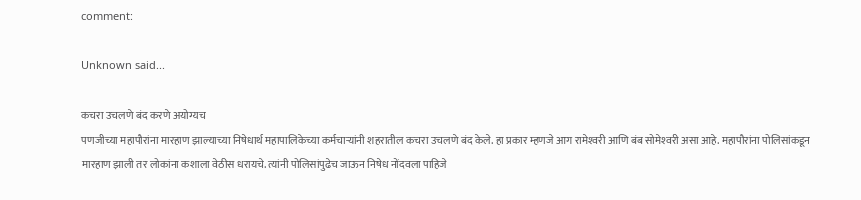comment:

Unknown said...

कचरा उचलणे बंद करणे अयोग्यच
पणजीच्या महापौरांना मारहाण झाल्याच्या निषेधार्थ महापालिकेच्या कर्मचाऱ्यांनी शहरातील कचरा उचलणे बंद केले. हा प्रकार म्हणजे आग रामेश्‍वरी आणि बंब सोमेश्‍वरी असा आहे. महापौरांना पोलिसांकडून मारहाण झाली तर लोकांना कशाला वेठीस धरायचे. त्यांनी पोलिसांपुढेच जाऊन निषेध नोंदवला पाहिजे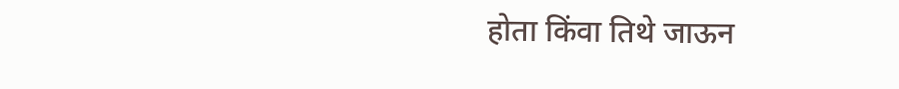होता किंवा तिथे जाऊन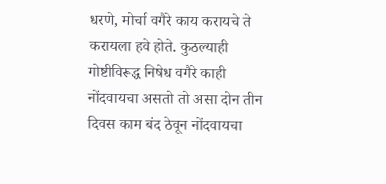धरणे, मोर्चा वगैरे काय करायचे ते करायला हवे होते. कुठल्याही गोष्टीविरूद्ध निषेध वगैरे काही नोंदवायचा असतो तो असा दोन तीन दिवस काम बंद ठेवून नोंदवायचा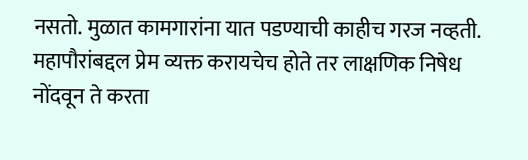नसतो. मुळात कामगारांना यात पडण्याची काहीच गरज नव्हती. महापौरांबद्दल प्रेम व्यक्त करायचेच होते तर लाक्षणिक निषेध नोंदवून ते करता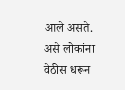आले असते. असे लोकांना वेठीस धरून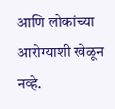आणि लोकांच्या आरोग्याशी खेळून नव्हे.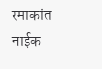रमाकांत नाईक